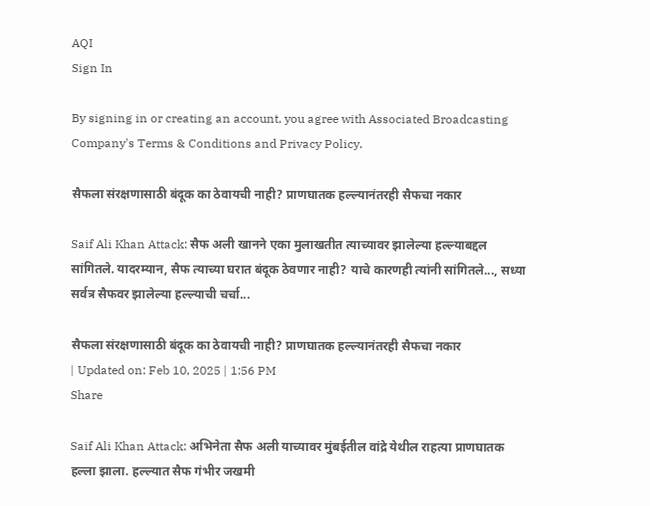AQI
Sign In

By signing in or creating an account, you agree with Associated Broadcasting Company's Terms & Conditions and Privacy Policy.

सैफला संरक्षणासाठी बंदूक का ठेवायची नाही? प्राणघातक हल्ल्यानंतरही सैफचा नकार

Saif Ali Khan Attack: सैफ अली खानने एका मुलाखतीत त्याच्यावर झालेल्या हल्ल्याबद्दल सांगितले. यादरम्यान, सैफ त्याच्या घरात बंदूक ठेवणार नाही? याचे कारणही त्यांनी सांगितले..., सध्या सर्वत्र सैफवर झालेल्या हल्ल्याची चर्चा...

सैफला संरक्षणासाठी बंदूक का ठेवायची नाही? प्राणघातक हल्ल्यानंतरही सैफचा नकार
| Updated on: Feb 10, 2025 | 1:56 PM
Share

Saif Ali Khan Attack: अभिनेता सैफ अली याच्यावर मुंबईतील वांद्रे येथील राहत्या प्राणघातक हल्ला झाला. हल्ल्यात सैफ गंभीर जखमी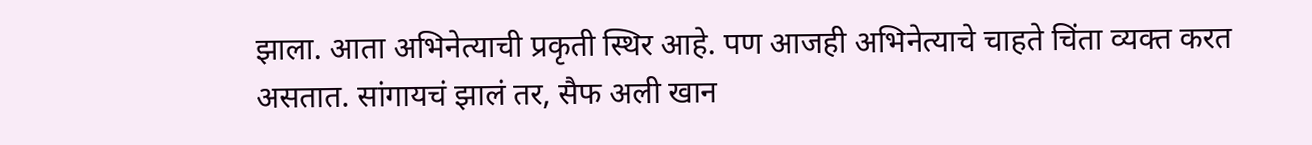झाला. आता अभिनेत्याची प्रकृती स्थिर आहे. पण आजही अभिनेत्याचे चाहते चिंता व्यक्त करत असतात. सांगायचं झालं तर, सैफ अली खान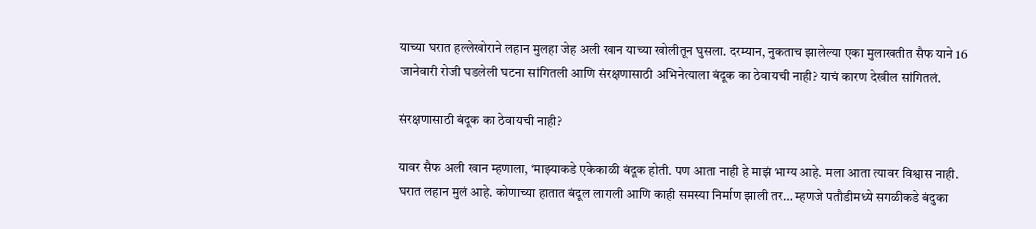याच्या घरात हल्लेखोराने लहान मुलहा जेह अली खान याच्या खोलीतून घुसला. दरम्यान, नुकताच झालेल्या एका मुलाखतीत सैफ याने 16 जानेवारी रोजी घडलेली घटना सांगितली आणि संरक्षणासाठी अभिनेत्याला बंदूक का ठेवायची नाही? याचं कारण देखील सांगितलं.

संरक्षणासाठी बंदूक का ठेवायची नाही?

यावर सैफ अली खान म्हणाला, ‘माझ्याकडे एकेकाळी बंदूक होती. पण आता नाही हे माझं भाग्य आहे. मला आता त्यावर विश्वास नाही. घरात लहान मुलं आहे. कोणाच्या हातात बंदूल लागली आणि काही समस्या निर्माण झाली तर… म्हणजे पतौडीमध्ये सगळीकडे बंदुका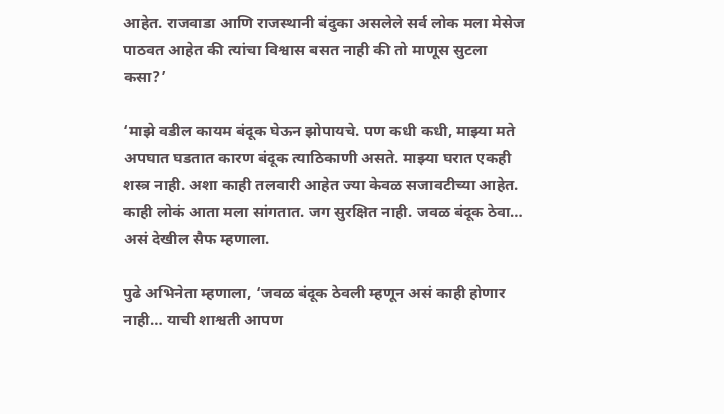आहेत. राजवाडा आणि राजस्थानी बंदुका असलेले सर्व लोक मला मेसेज पाठवत आहेत की त्यांचा विश्वास बसत नाही की तो माणूस सुटला कसा?’

‘माझे वडील कायम बंदूक घेऊन झोपायचे. पण कधी कधी, माझ्या मते अपघात घडतात कारण बंदूक त्याठिकाणी असते. माझ्या घरात एकही शस्त्र नाही. अशा काही तलवारी आहेत ज्या केवळ सजावटीच्या आहेत. काही लोकं आता मला सांगतात. जग सुरक्षित नाही. जवळ बंदूक ठेवा… असं देखील सैफ म्हणाला.

पुढे अभिनेता म्हणाला, ‘जवळ बंदूक ठेवली म्हणून असं काही होणार नाही… याची शाश्वती आपण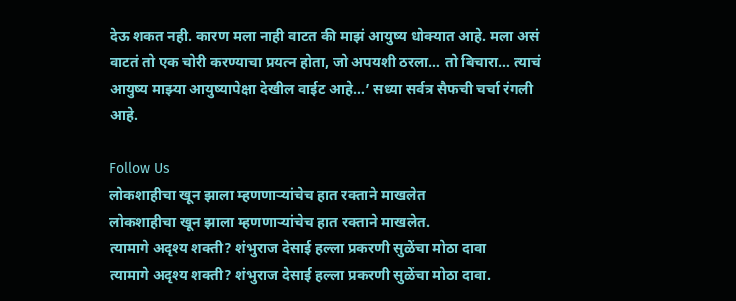देऊ शकत नही. कारण मला नाही वाटत की माझं आयुष्य धोक्यात आहे. मला असं वाटतं तो एक चोरी करण्याचा प्रयत्न होता, जो अपयशी ठरला… तो बिचारा… त्याचं आयुष्य माझ्या आयुष्यापेक्षा देखील वाईट आहे…’ सध्या सर्वत्र सैफची चर्चा रंगली आहे.

Follow Us
लोकशाहीचा खून झाला म्हणणाऱ्यांचेच हात रक्ताने माखलेत
लोकशाहीचा खून झाला म्हणणाऱ्यांचेच हात रक्ताने माखलेत.
त्यामागे अदृश्य शक्ती? शंभुराज देसाई हल्ला प्रकरणी सुळेंचा मोठा दावा
त्यामागे अदृश्य शक्ती? शंभुराज देसाई हल्ला प्रकरणी सुळेंचा मोठा दावा.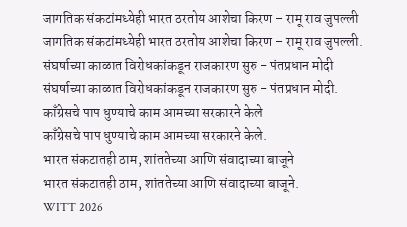जागतिक संकटांमध्येही भारत ठरतोय आशेचा किरण – रामू राव जुपल्ली
जागतिक संकटांमध्येही भारत ठरतोय आशेचा किरण – रामू राव जुपल्ली.
संघर्षाच्या काळात विरोधकांकडून राजकारण सुरु - पंतप्रधान मोदी
संघर्षाच्या काळात विरोधकांकडून राजकारण सुरु - पंतप्रधान मोदी.
काँग्रेसचे पाप धुण्याचे काम आमच्या सरकारने केले
काँग्रेसचे पाप धुण्याचे काम आमच्या सरकारने केले.
भारत संकटातही ठाम, शांततेच्या आणि संवादाच्या बाजूने
भारत संकटातही ठाम, शांततेच्या आणि संवादाच्या बाजूने.
WITT 2026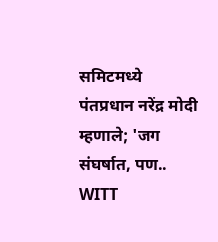समिटमध्ये पंतप्रधान नरेंद्र मोदी म्हणाले; 'जग संघर्षात, पण..
WITT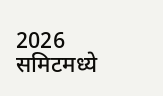2026 समिटमध्ये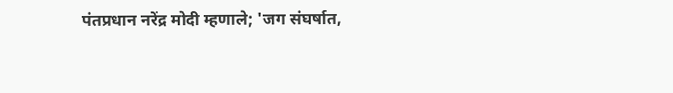पंतप्रधान नरेंद्र मोदी म्हणाले; 'जग संघर्षात,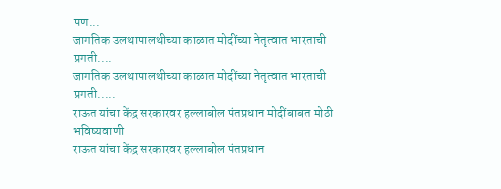पण...
जागतिक उलथापालथीच्या काळात मोदींच्या नेतृत्वात भारताची प्रगती....
जागतिक उलथापालथीच्या काळात मोदींच्या नेतृत्वात भारताची प्रगती.....
राऊत यांचा केंद्र सरकारवर हल्लाबोल पंतप्रधान मोदींबाबत मोठी भविष्यवाणी
राऊत यांचा केंद्र सरकारवर हल्लाबोल पंतप्रधान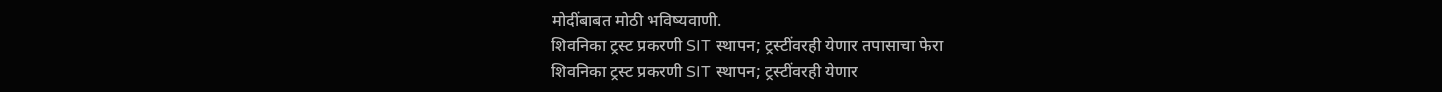मोदींबाबत मोठी भविष्यवाणी.
शिवनिका ट्रस्ट प्रकरणी SIT स्थापन; ट्रस्टींवरही येणार तपासाचा फेरा
शिवनिका ट्रस्ट प्रकरणी SIT स्थापन; ट्रस्टींवरही येणार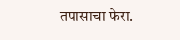तपासाचा फेरा.